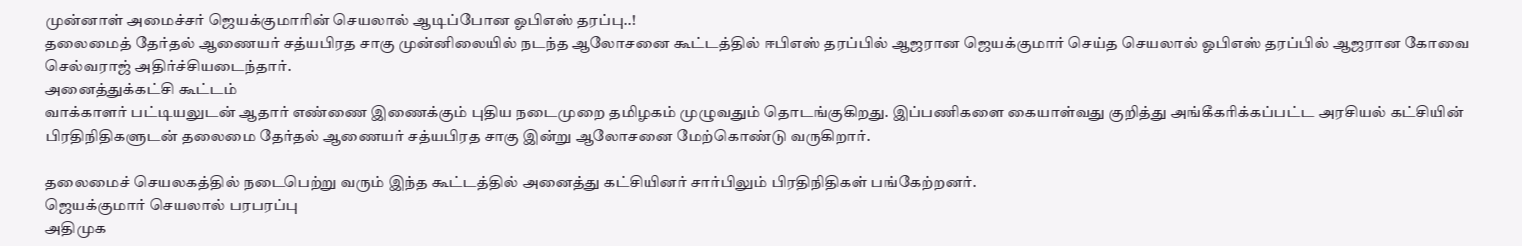முன்னாள் அமைச்சர் ஜெயக்குமாரின் செயலால் ஆடிப்போன ஓபிஎஸ் தரப்பு..!
தலைமைத் தேர்தல் ஆணையர் சத்யபிரத சாகு முன்னிலையில் நடந்த ஆலோசனை கூட்டத்தில் ஈபிஎஸ் தரப்பில் ஆஜரான ஜெயக்குமார் செய்த செயலால் ஓபிஎஸ் தரப்பில் ஆஜரான கோவை செல்வராஜ் அதிர்ச்சியடைந்தார்.
அனைத்துக்கட்சி கூட்டம்
வாக்காளர் பட்டியலுடன் ஆதார் எண்ணை இணைக்கும் புதிய நடைமுறை தமிழகம் முழுவதும் தொடங்குகிறது. இப்பணிகளை கையாள்வது குறித்து அங்கீகரிக்கப்பட்ட அரசியல் கட்சியின் பிரதிநிதிகளுடன் தலைமை தேர்தல் ஆணையர் சத்யபிரத சாகு இன்று ஆலோசனை மேற்கொண்டு வருகிறார்.

தலைமைச் செயலகத்தில் நடைபெற்று வரும் இந்த கூட்டத்தில் அனைத்து கட்சியினர் சார்பிலும் பிரதிநிதிகள் பங்கேற்றனர்.
ஜெயக்குமார் செயலால் பரபரப்பு
அதிமுக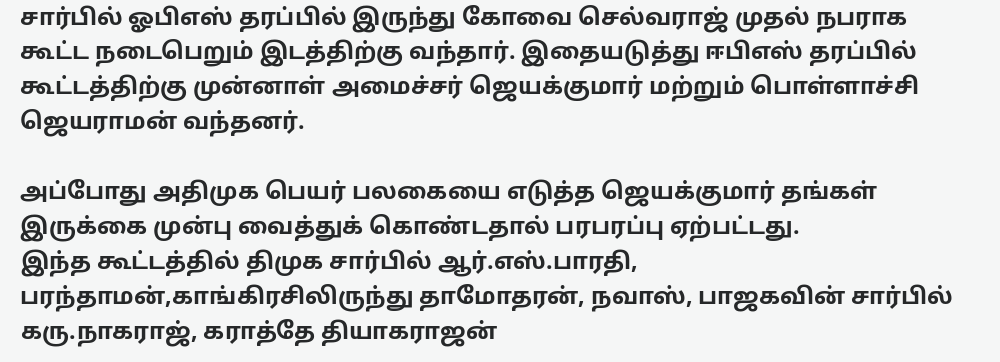சார்பில் ஓபிஎஸ் தரப்பில் இருந்து கோவை செல்வராஜ் முதல் நபராக கூட்ட நடைபெறும் இடத்திற்கு வந்தார். இதையடுத்து ஈபிஎஸ் தரப்பில் கூட்டத்திற்கு முன்னாள் அமைச்சர் ஜெயக்குமார் மற்றும் பொள்ளாச்சி ஜெயராமன் வந்தனர்.

அப்போது அதிமுக பெயர் பலகையை எடுத்த ஜெயக்குமார் தங்கள் இருக்கை முன்பு வைத்துக் கொண்டதால் பரபரப்பு ஏற்பட்டது.
இந்த கூட்டத்தில் திமுக சார்பில் ஆர்.எஸ்.பாரதி, பரந்தாமன்,காங்கிரசிலிருந்து தாமோதரன், நவாஸ், பாஜகவின் சார்பில் கரு.நாகராஜ், கராத்தே தியாகராஜன்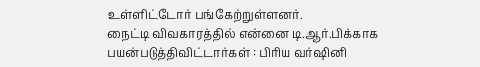உள்ளிட்டோர் பங்கேற்றுள்ளனர்.
நைட்டி விவகாரத்தில் என்னை டி.ஆர்.பிக்காக பயன்படுத்திவிட்டார்கள் : பிரிய வர்ஷினி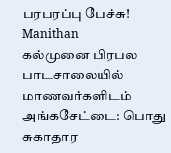பரபரப்பு பேச்சு! Manithan
கல்முனை பிரபல பாடசாலையில் மாணவர்களிடம் அங்கசேட்டை: பொது சுகாதார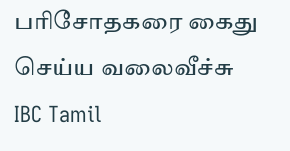பரிசோதகரை கைது செய்ய வலைவீச்சு IBC Tamil